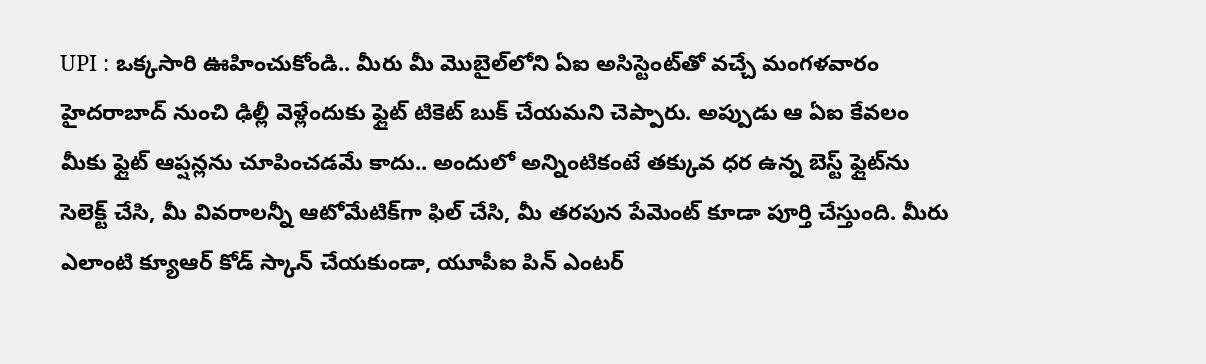UPI : ఒక్కసారి ఊహించుకోండి.. మీరు మీ మొబైల్‌లోని ఏఐ అసిస్టెంట్‌తో వచ్చే మంగళవారం హైదరాబాద్ నుంచి ఢిల్లీ వెళ్లేందుకు ఫ్లైట్ టికెట్ బుక్ చేయమని చెప్పారు. అప్పుడు ఆ ఏఐ కేవలం మీకు ఫ్లైట్ ఆప్షన్లను చూపించడమే కాదు.. అందులో అన్నింటికంటే తక్కువ ధర ఉన్న బెస్ట్ ఫ్లైట్‌ను సెలెక్ట్ చేసి, మీ వివరాలన్నీ ఆటోమేటిక్‌గా ఫిల్ చేసి, మీ తరపున పేమెంట్ కూడా పూర్తి చేస్తుంది. మీరు ఎలాంటి క్యూఆర్ కోడ్ స్కాన్ చేయకుండా, యూపీఐ పిన్ ఎంటర్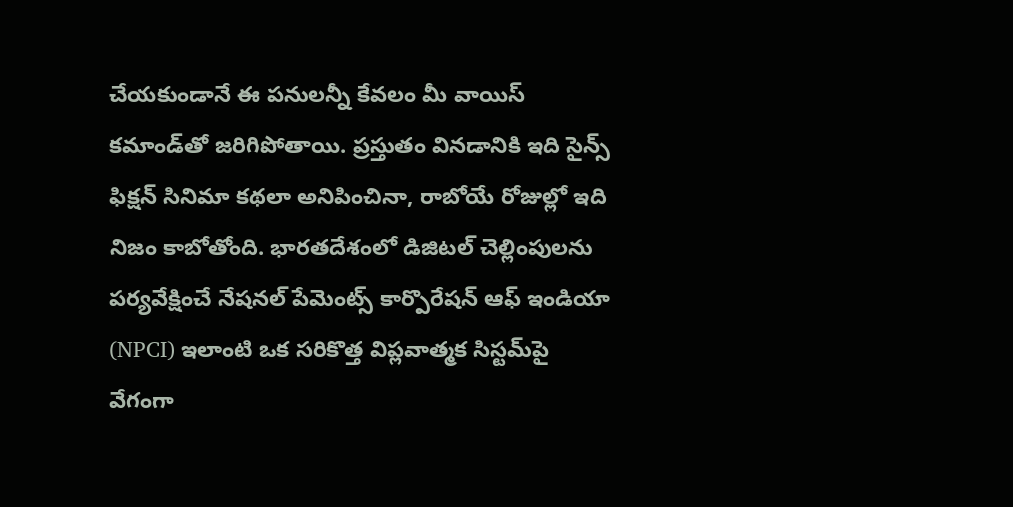చేయకుండానే ఈ పనులన్నీ కేవలం మీ వాయిస్ కమాండ్‌తో జరిగిపోతాయి. ప్రస్తుతం వినడానికి ఇది సైన్స్ ఫిక్షన్ సినిమా కథలా అనిపించినా, రాబోయే రోజుల్లో ఇది నిజం కాబోతోంది. భారతదేశంలో డిజిటల్ చెల్లింపులను పర్యవేక్షించే నేషనల్ పేమెంట్స్ కార్పొరేషన్ ఆఫ్ ఇండియా (NPCI) ఇలాంటి ఒక సరికొత్త విప్లవాత్మక సిస్టమ్‌పై వేగంగా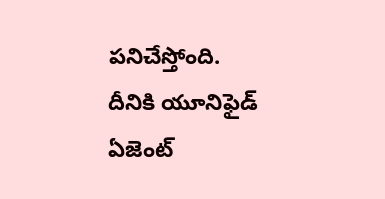పనిచేస్తోంది. దీనికి యూనిఫైడ్ ఏజెంట్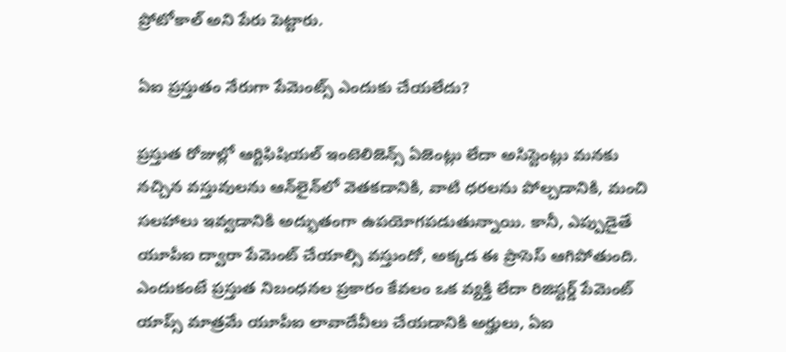ప్రోటోకాల్ అని పేరు పెట్టారు.

ఏఐ ప్రస్తుతం నేరుగా పేమెంట్స్ ఎందుకు చేయలేదు?

ప్రస్తుత రోజుల్లో ఆర్టిఫిషియల్ ఇంటెలిజెన్స్ ఏజెంట్లు లేదా అసిస్టెంట్లు మనకు నచ్చిన వస్తువులను ఆన్‌లైన్‌లో వెతకడానికి, వాటి ధరలను పోల్చడానికి, మంచి సలహాలు ఇవ్వడానికి అద్భుతంగా ఉపయోగపడుతున్నాయి. కానీ, ఎప్పుడైతే యూపీఐ ద్వారా పేమెంట్ చేయాల్సి వస్తుందో, అక్కడ ఈ ప్రాసెస్ ఆగిపోతుంది. ఎందుకంటే ప్రస్తుత నిబంధనల ప్రకారం కేవలం ఒక వ్యక్తి లేదా రిజిస్టర్డ్ పేమెంట్ యాప్స్ మాత్రమే యూపీఐ లావాదేవీలు చేయడానికి అర్హులు, ఏఐ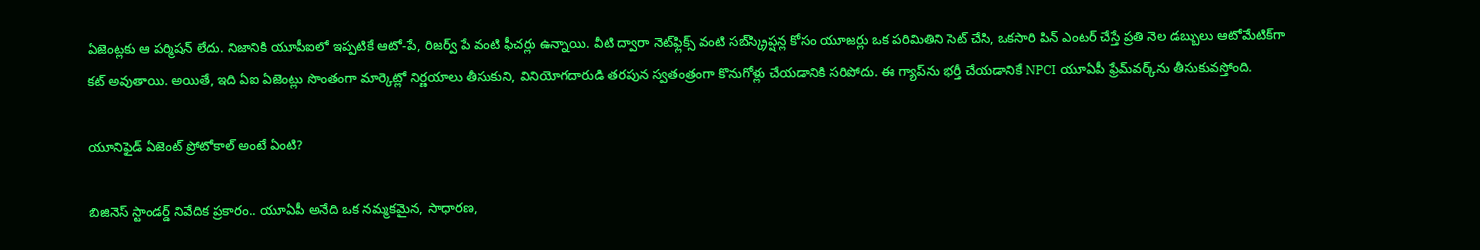ఏజెంట్లకు ఆ పర్మిషన్ లేదు. నిజానికి యూపీఐలో ఇప్పటికే ఆటో-పే, రిజర్వ్ పే వంటి ఫీచర్లు ఉన్నాయి. వీటి ద్వారా నెట్‌ఫ్లిక్స్ వంటి సబ్‌స్క్రిప్షన్ల కోసం యూజర్లు ఒక పరిమితిని సెట్ చేసి, ఒకసారి పిన్ ఎంటర్ చేస్తే ప్రతి నెల డబ్బులు ఆటోమేటిక్‌గా కట్ అవుతాయి. అయితే, ఇది ఏఐ ఏజెంట్లు సొంతంగా మార్కెట్లో నిర్ణయాలు తీసుకుని, వినియోగదారుడి తరపున స్వతంత్రంగా కొనుగోళ్లు చేయడానికి సరిపోదు. ఈ గ్యాప్‌ను భర్తీ చేయడానికే NPCI యూఏపీ ఫ్రేమ్‌వర్క్‌ను తీసుకువస్తోంది.

యూనిఫైడ్ ఏజెంట్ ప్రోటోకాల్ అంటే ఏంటి?

బిజినెస్ స్టాండర్డ్ నివేదిక ప్రకారం.. యూఏపీ అనేది ఒక నమ్మకమైన, సాధారణ,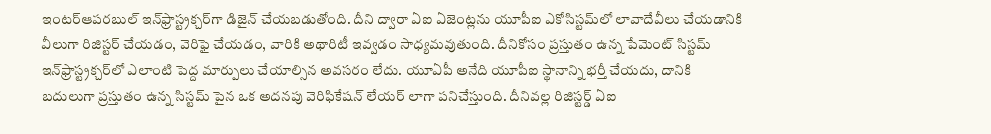ఇంటర్‌ఆపరబుల్ ఇన్‌ఫ్రాస్ట్రక్చర్‌గా డిజైన్ చేయబడుతోంది. దీని ద్వారా ఏఐ ఏజెంట్లను యూపీఐ ఎకోసిస్టమ్‌లో లావాదేవీలు చేయడానికి వీలుగా రిజిస్టర్ చేయడం, వెరిఫై చేయడం, వారికి అథారిటీ ఇవ్వడం సాధ్యమవుతుంది. దీనికోసం ప్రస్తుతం ఉన్న పేమెంట్ సిస్టమ్ ఇన్‌ఫ్రాస్ట్రక్చర్‌లో ఎలాంటి పెద్ద మార్పులు చేయాల్సిన అవసరం లేదు. యూఏపీ అనేది యూపీఐ స్థానాన్ని భర్తీ చేయదు, దానికి బదులుగా ప్రస్తుతం ఉన్న సిస్టమ్ పైన ఒక అదనపు వెరిఫికేషన్ లేయర్ లాగా పనిచేస్తుంది. దీనివల్ల రిజిస్టర్డ్ ఏఐ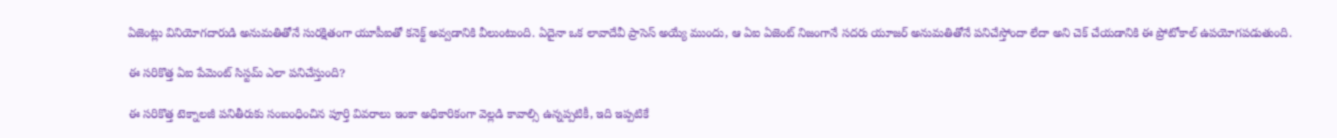ఏజెంట్లు వినియోగదారుడి అనుమతితోనే సురక్షితంగా యూపీఐతో కనెక్ట్ అవ్వడానికి వీలుంటుంది. ఏదైనా ఒక లావాదేవీ ప్రాసెస్ అయ్యే ముందు, ఆ ఏఐ ఏజెంట్ నిజంగానే సదరు యూజర్ అనుమతితోనే పనిచేస్తోందా లేదా అని చెక్ చేయడానికి ఈ ప్రోటోకాల్ ఉపయోగపడుతుంది.

ఈ సరికొత్త ఏఐ పేమెంట్ సిస్టమ్ ఎలా పనిచేస్తుంది?

ఈ సరికొత్త టెక్నాలజీ పనితీరుకు సంబంధించిన పూర్తి వివరాలు ఇంకా అధికారికంగా వెల్లడి కావాల్సి ఉన్నప్పటికీ, ఇది ఇప్పటికే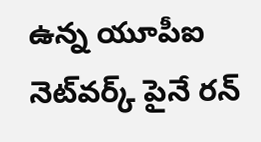ఉన్న యూపీఐ నెట్‌వర్క్ పైనే రన్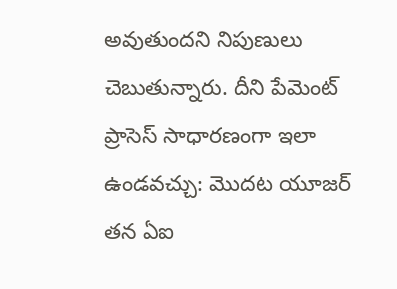అవుతుందని నిపుణులు చెబుతున్నారు. దీని పేమెంట్ ప్రాసెస్ సాధారణంగా ఇలా ఉండవచ్చు: మొదట యూజర్ తన ఏఐ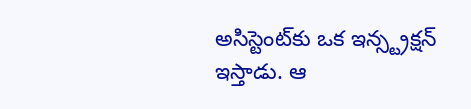అసిస్టెంట్‌కు ఒక ఇన్స్ట్రక్షన్ ఇస్తాడు. ఆ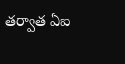తర్వాత ఏఐ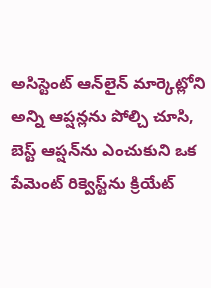అసిస్టెంట్ ఆన్‌లైన్ మార్కెట్లోని అన్ని ఆప్షన్లను పోల్చి చూసి, బెస్ట్ ఆప్షన్‌ను ఎంచుకుని ఒక పేమెంట్ రిక్వెస్ట్‌ను క్రియేట్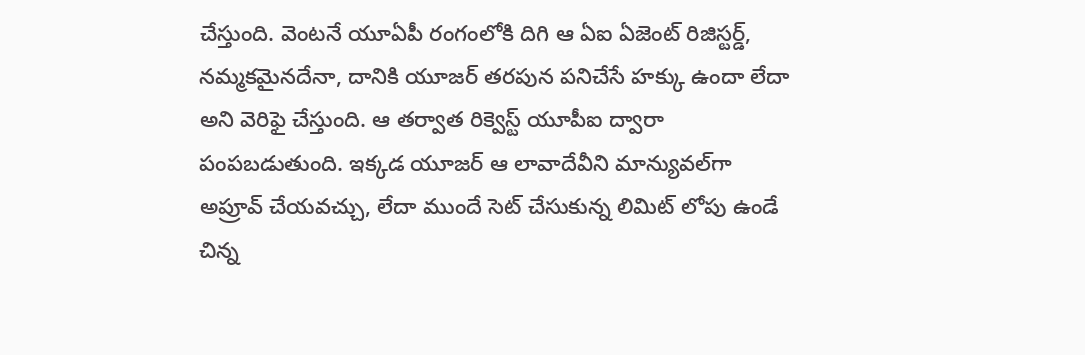చేస్తుంది. వెంటనే యూఏపీ రంగంలోకి దిగి ఆ ఏఐ ఏజెంట్ రిజిస్టర్డ్, నమ్మకమైనదేనా, దానికి యూజర్ తరపున పనిచేసే హక్కు ఉందా లేదా అని వెరిఫై చేస్తుంది. ఆ తర్వాత రిక్వెస్ట్ యూపీఐ ద్వారా పంపబడుతుంది. ఇక్కడ యూజర్ ఆ లావాదేవీని మాన్యువల్‌గా అప్రూవ్ చేయవచ్చు, లేదా ముందే సెట్ చేసుకున్న లిమిట్ లోపు ఉండే చిన్న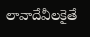లావాదేవీలకైతే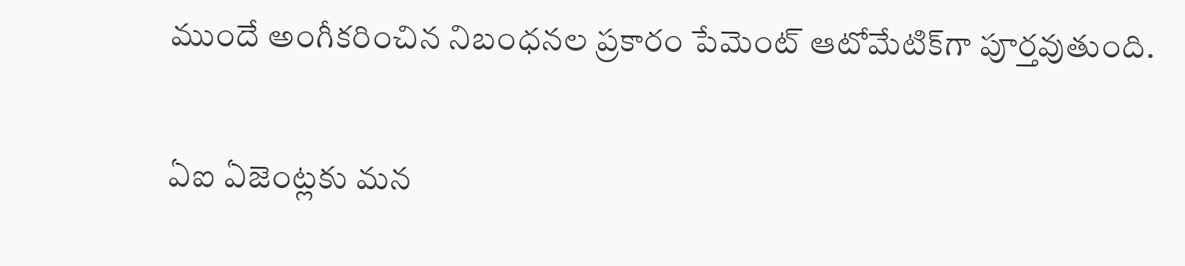ముందే అంగీకరించిన నిబంధనల ప్రకారం పేమెంట్ ఆటోమేటిక్‌గా పూర్తవుతుంది.

ఏఐ ఏజెంట్లకు మన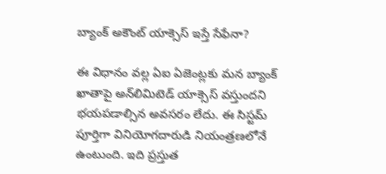బ్యాంక్ అకౌంట్ యాక్సెస్ ఇస్తే సేఫేనా?

ఈ విధానం వల్ల ఏఐ ఏజెంట్లకు మన బ్యాంక్ ఖాతాపై అన్‌లిమిటెడ్ యాక్సెస్ వస్తుందని భయపడాల్సిన అవసరం లేదు. ఈ సిస్టమ్ పూర్తిగా వినియోగదారుడి నియంత్రణలోనే ఉంటుంది. ఇది ప్రస్తుత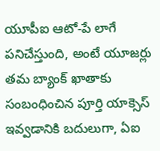యూపీఐ ఆటో-పే లాగే పనిచేస్తుంది, అంటే యూజర్లు తమ బ్యాంక్ ఖాతాకు సంబంధించిన పూర్తి యాక్సెస్ ఇవ్వడానికి బదులుగా, ఏఐ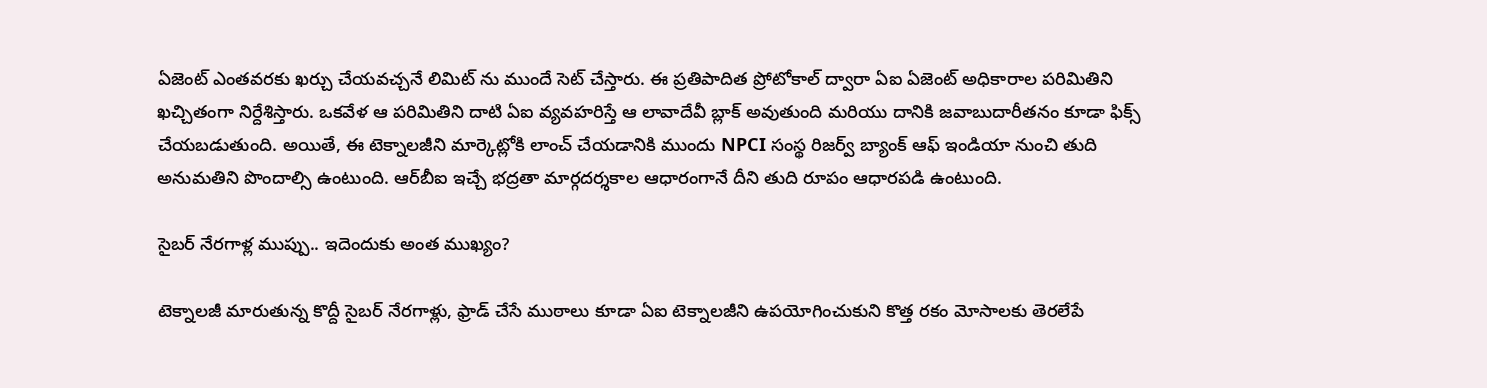ఏజెంట్ ఎంతవరకు ఖర్చు చేయవచ్చనే లిమిట్ ను ముందే సెట్ చేస్తారు. ఈ ప్రతిపాదిత ప్రోటోకాల్ ద్వారా ఏఐ ఏజెంట్ అధికారాల పరిమితిని ఖచ్చితంగా నిర్దేశిస్తారు. ఒకవేళ ఆ పరిమితిని దాటి ఏఐ వ్యవహరిస్తే ఆ లావాదేవీ బ్లాక్ అవుతుంది మరియు దానికి జవాబుదారీతనం కూడా ఫిక్స్ చేయబడుతుంది. అయితే, ఈ టెక్నాలజీని మార్కెట్లోకి లాంచ్ చేయడానికి ముందు NPCI సంస్థ రిజర్వ్ బ్యాంక్ ఆఫ్ ఇండియా నుంచి తుది అనుమతిని పొందాల్సి ఉంటుంది. ఆర్‌బీఐ ఇచ్చే భద్రతా మార్గదర్శకాల ఆధారంగానే దీని తుది రూపం ఆధారపడి ఉంటుంది.

సైబర్ నేరగాళ్ల ముప్పు.. ఇదెందుకు అంత ముఖ్యం?

టెక్నాలజీ మారుతున్న కొద్దీ సైబర్ నేరగాళ్లు, ఫ్రాడ్ చేసే ముఠాలు కూడా ఏఐ టెక్నాలజీని ఉపయోగించుకుని కొత్త రకం మోసాలకు తెరలేపే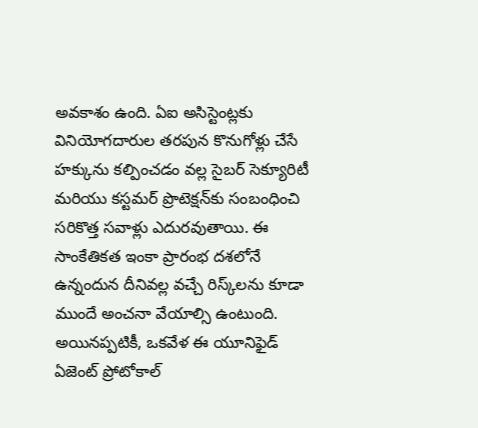అవకాశం ఉంది. ఏఐ అసిస్టెంట్లకు వినియోగదారుల తరపున కొనుగోళ్లు చేసే హక్కును కల్పించడం వల్ల సైబర్ సెక్యూరిటీ మరియు కస్టమర్ ప్రొటెక్షన్‌కు సంబంధించి సరికొత్త సవాళ్లు ఎదురవుతాయి. ఈ సాంకేతికత ఇంకా ప్రారంభ దశలోనే ఉన్నందున దీనివల్ల వచ్చే రిస్క్‌లను కూడా ముందే అంచనా వేయాల్సి ఉంటుంది. అయినప్పటికీ, ఒకవేళ ఈ యూనిఫైడ్ ఏజెంట్ ప్రోటోకాల్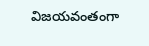విజయవంతంగా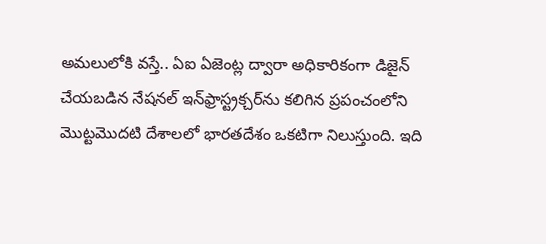అమలులోకి వస్తే.. ఏఐ ఏజెంట్ల ద్వారా అధికారికంగా డిజైన్ చేయబడిన నేషనల్ ఇన్‌ఫ్రాస్ట్రక్చర్‌ను కలిగిన ప్రపంచంలోని మొట్టమొదటి దేశాలలో భారతదేశం ఒకటిగా నిలుస్తుంది. ఇది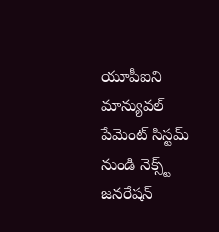యూపీఐని మాన్యువల్ పేమెంట్ సిస్టమ్ నుండి నెక్స్ట్ జనరేషన్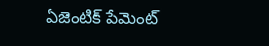ఏజెంటిక్ పేమెంట్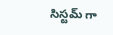సిస్టమ్ గా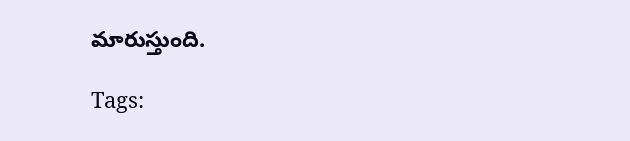మారుస్తుంది.

Tags: